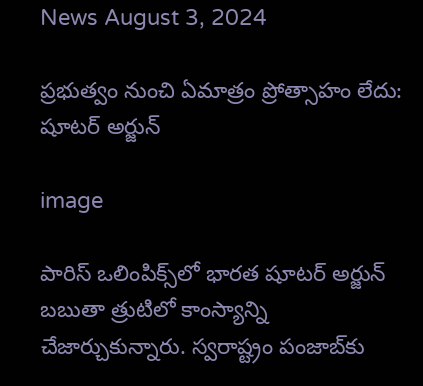News August 3, 2024

ప్రభుత్వం నుంచి ఏమాత్రం ప్రోత్సాహం లేదు: షూటర్ అర్జున్

image

పారిస్ ఒలింపిక్స్‌లో భారత షూటర్ అర్జున్ బబుతా త్రుటిలో కాంస్యాన్ని చేజార్చుకున్నారు. స్వరాష్ట్రం పంజాబ్‌కు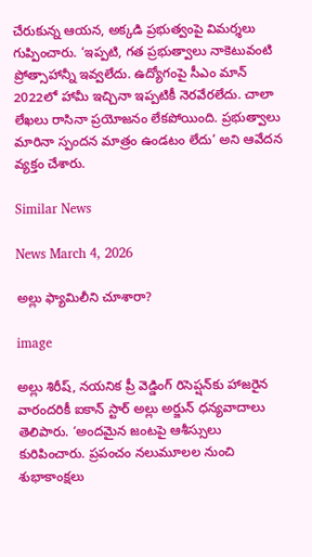చేరుకున్న ఆయన, అక్కడి ప్రభుత్వంపై విమర్శలు గుప్పించారు. ‘ఇప్పటి, గత ప్రభుత్వాలు నాకెటువంటి ప్రోత్సాహాన్నీ ఇవ్వలేదు. ఉద్యోగంపై సీఎం మాన్ 2022లో హామీ ఇచ్చినా ఇప్పటికీ నెరవేరలేదు. చాలా లేఖలు రాసినా ప్రయోజనం లేకపోయింది. ప్రభుత్వాలు మారినా స్పందన మాత్రం ఉండటం లేదు’ అని ఆవేదన వ్యక్తం చేశారు.

Similar News

News March 4, 2026

అల్లు ఫ్యామిలీని చూశారా?

image

అల్లు శిరీష్, నయనిక ప్రీ వెడ్డింగ్ రిసెప్షన్‌కు హాజరైన వారందరికీ ఐకాన్ స్టార్ అల్లు అర్జున్ ధన్యవాదాలు తెలిపారు. ‘అందమైన జంటపై ఆశీస్సులు కురిపించారు. ప్రపంచం నలుమూలల నుంచి శుభాకాంక్షలు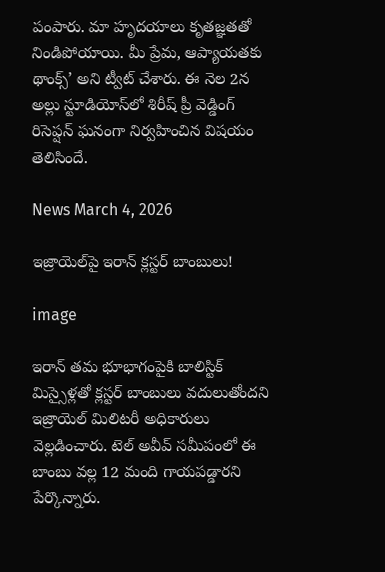పంపారు. మా హృదయాలు కృతజ్ఞతతో నిండిపోయాయి. మీ ప్రేమ, ఆప్యాయతకు థాంక్స్’ అని ట్వీట్ చేశారు. ఈ నెల 2న అల్లు స్టూడియోస్‌లో శిరీష్ ప్రీ వెడ్డింగ్ రిసెప్షన్ ఘనంగా నిర్వహించిన విషయం తెలిసిందే.

News March 4, 2026

ఇజ్రాయెల్‌పై ఇరాన్ క్లస్టర్ బాంబులు!

image

ఇరాన్ తమ భూభాగంపైకి బాలిస్టిక్ మిస్సైళ్లతో క్లస్టర్ బాంబులు వదులుతోందని ఇజ్రాయెల్ మిలిటరీ అధికారులు వెల్లడించారు. టెల్ అవీవ్ సమీపంలో ఈ బాంబు వల్ల 12 మంది గాయపడ్డారని పేర్కొన్నారు.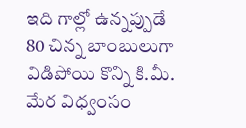ఇది గాల్లో ఉన్నప్పుడే 80 చిన్న బాంబులుగా విడిపోయి కొన్ని కి.మీ. మేర విధ్వంసం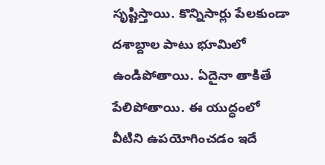సృష్టిస్తాయి. కొన్నిసార్లు పేలకుండా దశాబ్దాల పాటు భూమిలో ఉండిపోతాయి. ఏదైనా తాకితే పేలిపోతాయి. ఈ యుద్ధంలో వీటిని ఉపయోగించడం ఇదే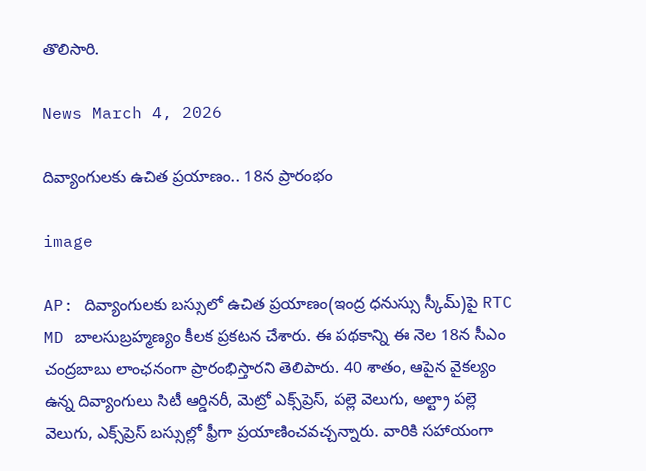తొలిసారి.

News March 4, 2026

దివ్యాంగులకు ఉచిత ప్రయాణం.. 18న ప్రారంభం

image

AP: దివ్యాంగులకు బస్సులో ఉచిత ప్రయాణం(ఇంద్ర ధనుస్సు స్కీమ్)పై RTC MD బాలసుబ్రహ్మణ్యం కీలక ప్రకటన చేశారు. ఈ పథకాన్ని ఈ నెల 18న సీఎం చంద్రబాబు లాంఛనంగా ప్రారంభిస్తారని తెలిపారు. 40 శాతం, ఆపైన వైకల్యం ఉన్న దివ్యాంగులు సిటీ ఆర్డినరీ, మెట్రో ఎక్స్‌ప్రెస్, పల్లె వెలుగు, అల్ట్రా పల్లె వెలుగు, ఎక్స్‌ప్రెస్ బస్సుల్లో ఫ్రీగా ప్రయాణించవచ్చన్నారు. వారికి సహాయంగా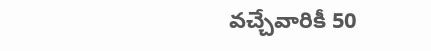వచ్చేవారికీ 50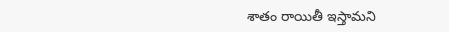శాతం రాయితీ ఇస్తామని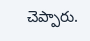చెప్పారు.